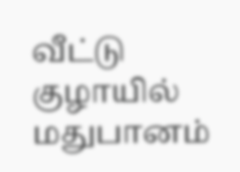வீட்டு குழாயில் மதுபானம்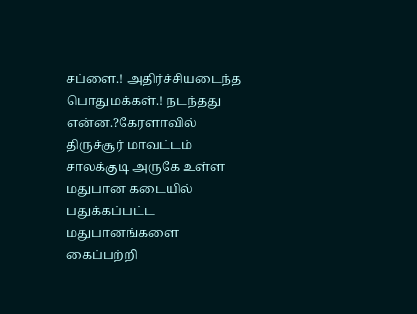சப்ளை.! அதிர்ச்சியடைந்த பொதுமக்கள்.! நடந்தது என்ன.?கேரளாவில் திருச்சூர் மாவட்டம் சாலக்குடி அருகே உள்ள மதுபான கடையில் பதுக்கப்பட்ட மதுபானங்களை கைப்பற்றி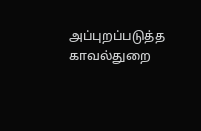அப்புறப்படுத்த காவல்துறை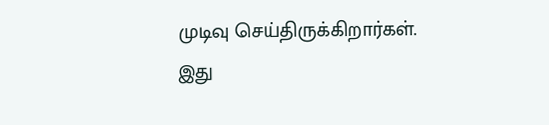முடிவு செய்திருக்கிறார்கள். இது